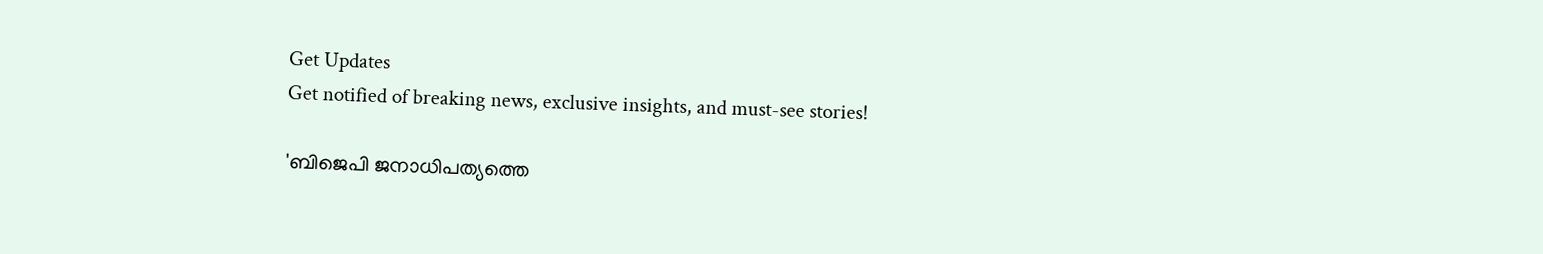Get Updates
Get notified of breaking news, exclusive insights, and must-see stories!

'ബിജെപി ജനാധിപത്യത്തെ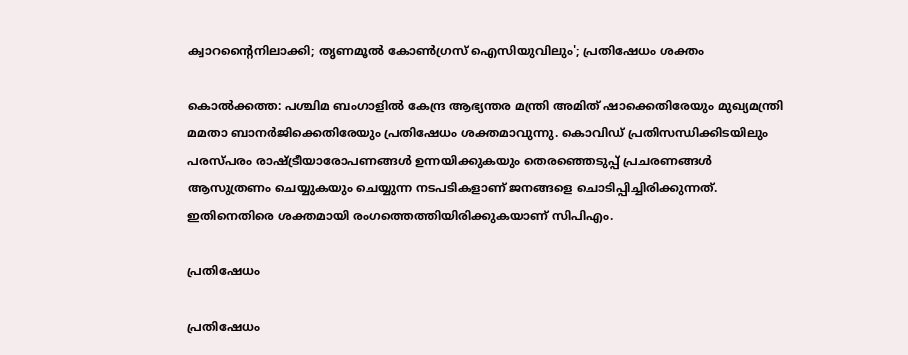ക്വാറന്റൈനിലാക്കി; തൃണമൂല്‍ കോണ്‍ഗ്രസ് ഐസിയുവിലും'; പ്രതിഷേധം ശക്തം

കൊല്‍ക്കത്ത: പശ്ചിമ ബംഗാളില്‍ കേന്ദ്ര ആഭ്യന്തര മന്ത്രി അമിത് ഷാക്കെതിരേയും മുഖ്യമന്ത്രി മമതാ ബാനര്‍ജിക്കെതിരേയും പ്രതിഷേധം ശക്തമാവുന്നു. കൊവിഡ് പ്രതിസന്ധിക്കിടയിലും പരസ്പരം രാഷ്ട്രീയാരോപണങ്ങള്‍ ഉന്നയിക്കുകയും തെരഞ്ഞെടുപ്പ് പ്രചരണങ്ങള്‍ ആസുത്രണം ചെയ്യുകയും ചെയ്യുന്ന നടപടികളാണ് ജനങ്ങളെ ചൊടിപ്പിച്ചിരിക്കുന്നത്. ഇതിനെതിരെ ശക്തമായി രംഗത്തെത്തിയിരിക്കുകയാണ് സിപിഎം.

പ്രതിഷേധം

പ്രതിഷേധം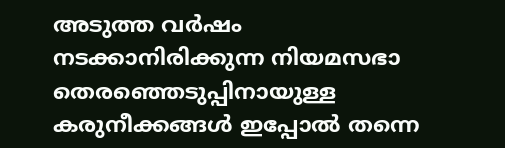അടുത്ത വര്‍ഷം നടക്കാനിരിക്കുന്ന നിയമസഭാ തെരഞ്ഞെടുപ്പിനായുള്ള കരുനീക്കങ്ങള്‍ ഇപ്പോല്‍ തന്നെ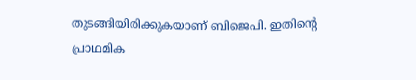തുടങ്ങിയിരിക്കുകയാണ് ബിജെപി. ഇതിന്റെ പ്രാഥമിക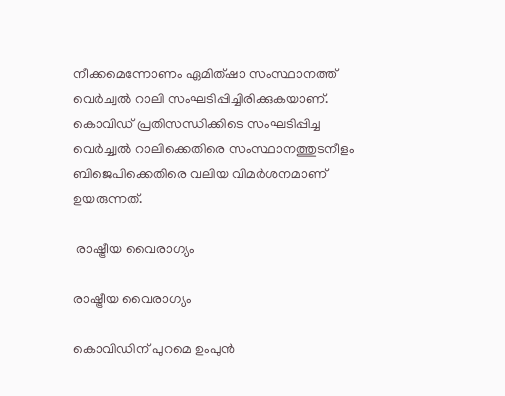നീക്കമെന്നോണം ഏമിത്ഷാ സംസ്ഥാനത്ത് വെര്‍ച്വല്‍ റാലി സംഘടിപ്പിച്ചിരിക്കുകയാണ്. കൊവിഡ് പ്രതിസന്ധിക്കിടെ സംഘടിപ്പിച്ച വെര്‍ച്ച്വല്‍ റാലിക്കെതിരെ സംസ്ഥാനത്തുടനീളം ബിജെപിക്കെതിരെ വലിയ വിമര്‍ശനമാണ് ഉയരുന്നത്.

 രാഷ്ട്രീയ വൈരാഗ്യം

രാഷ്ട്രീയ വൈരാഗ്യം

കൊവിഡിന് പുറമെ ഉംപുന്‍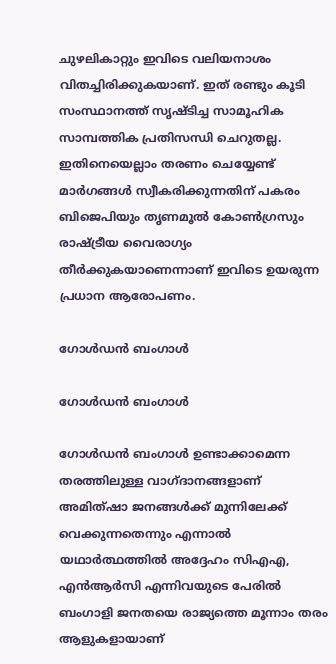ചുഴലികാറ്റും ഇവിടെ വലിയനാശം വിതച്ചിരിക്കുകയാണ്. ഇത് രണ്ടും കൂടി സംസ്ഥാനത്ത് സൃഷ്ടിച്ച സാമൂഹിക സാമ്പത്തിക പ്രതിസന്ധി ചെറുതല്ല. ഇതിനെയെല്ലാം തരണം ചെയ്യേണ്ട് മാര്‍ഗങ്ങള്‍ സ്വീകരിക്കുന്നതിന് പകരം ബിജെപിയും തൃണമൂല്‍ കോണ്‍ഗ്രസും രാഷ്ട്രീയ വൈരാഗ്യം തീര്‍ക്കുകയാണെന്നാണ് ഇവിടെ ഉയരുന്ന പ്രധാന ആരോപണം.

ഗോള്‍ഡന്‍ ബംഗാള്‍

ഗോള്‍ഡന്‍ ബംഗാള്‍

ഗോള്‍ഡന്‍ ബംഗാള്‍ ഉണ്ടാക്കാമെന്ന തരത്തിലുള്ള വാഗ്ദാനങ്ങളാണ് അമിത്ഷാ ജനങ്ങള്‍ക്ക് മുന്നിലേക്ക് വെക്കുന്നതെന്നും എന്നാല്‍ യഥാര്‍ത്ഥത്തില്‍ അദ്ദേഹം സിഎഎ, എന്‍ആര്‍സി എന്നിവയുടെ പേരില്‍ ബംഗാളി ജനതയെ രാജ്യത്തെ മൂന്നാം തരം ആളുകളായാണ്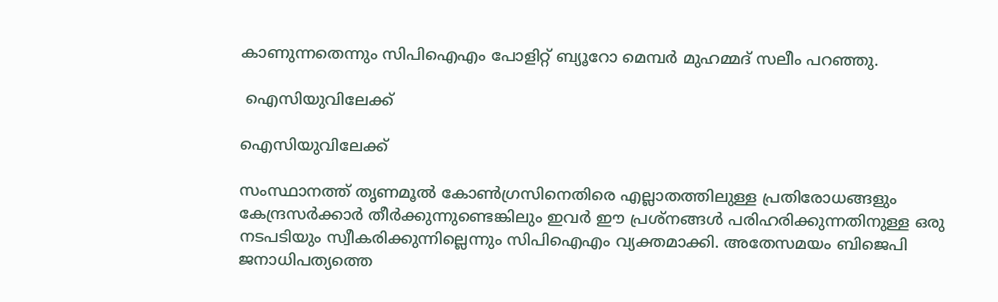കാണുന്നതെന്നും സിപിഐഎം പോളിറ്റ് ബ്യൂറോ മെമ്പര്‍ മുഹമ്മദ് സലീം പറഞ്ഞു.

 ഐസിയുവിലേക്ക്

ഐസിയുവിലേക്ക്

സംസ്ഥാനത്ത് തൃണമൂല്‍ കോണ്‍ഗ്രസിനെതിരെ എല്ലാതത്തിലുള്ള പ്രതിരോധങ്ങളും കേന്ദ്രസര്‍ക്കാര്‍ തീര്‍ക്കുന്നുണ്ടെങ്കിലും ഇവര്‍ ഈ പ്രശ്‌നങ്ങള്‍ പരിഹരിക്കുന്നതിനുള്ള ഒരു നടപടിയും സ്വീകരിക്കുന്നില്ലെന്നും സിപിഐഎം വ്യക്തമാക്കി. അതേസമയം ബിജെപി ജനാധിപത്യത്തെ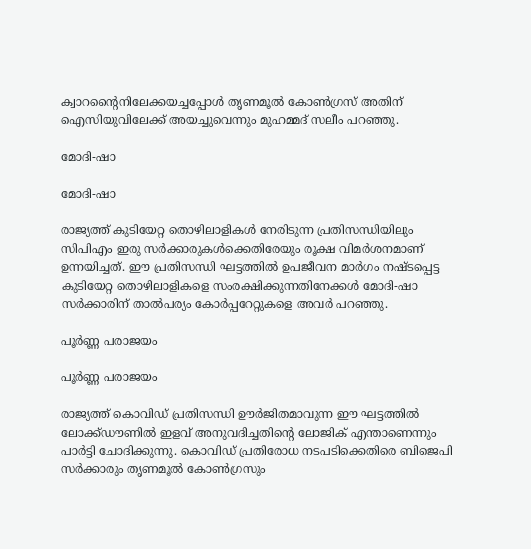ക്വാറന്റൈനിലേക്കയച്ചപ്പോള്‍ തൃണമൂല്‍ കോണ്‍ഗ്രസ് അതിന് ഐസിയുവിലേക്ക് അയച്ചുവെന്നും മുഹമ്മദ് സലീം പറഞ്ഞു.

മോദി-ഷാ

മോദി-ഷാ

രാജ്യത്ത് കുടിയേറ്റ തൊഴിലാളികള്‍ നേരിടുന്ന പ്രതിസന്ധിയിലും സിപിഎം ഇരു സര്‍ക്കാരുകള്‍ക്കെതിരേയും രൂക്ഷ വിമര്‍ശനമാണ് ഉന്നയിച്ചത്. ഈ പ്രതിസന്ധി ഘട്ടത്തില്‍ ഉപജീവന മാര്‍ഗം നഷ്ടപ്പെട്ട കുടിയേറ്റ തൊഴിലാളികളെ സംരക്ഷിക്കുന്നതിനേക്കള്‍ മോദി-ഷാ സര്‍ക്കാരിന് താല്‍പര്യം കോര്‍പ്പറേറ്റുകളെ അവര്‍ പറഞ്ഞു.

പൂര്‍ണ്ണ പരാജയം

പൂര്‍ണ്ണ പരാജയം

രാജ്യത്ത് കൊവിഡ് പ്രതിസന്ധി ഊര്‍ജിതമാവുന്ന ഈ ഘട്ടത്തില്‍ ലോക്ക്ഡൗണില്‍ ഇളവ് അനുവദിച്ചതിന്റെ ലോജിക് എന്താണെന്നും പാര്‍ട്ടി ചോദിക്കുന്നു. കൊവിഡ് പ്രതിരോധ നടപടിക്കെതിരെ ബിജെപി സര്‍ക്കാരും തൃണമൂല്‍ കോണ്‍ഗ്രസും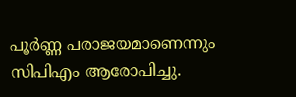പൂര്‍ണ്ണ പരാജയമാണെന്നും സിപിഎം ആരോപിച്ചു.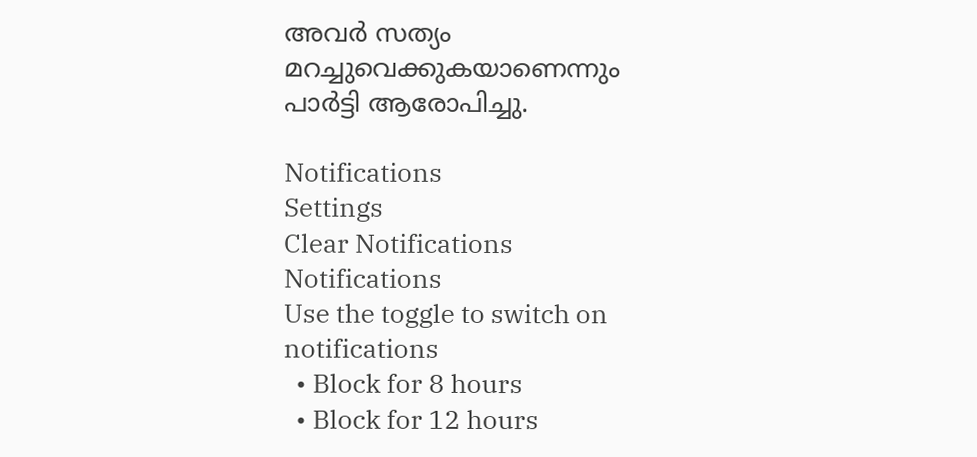അവര്‍ സത്യം മറച്ചുവെക്കുകയാണെന്നും പാര്‍ട്ടി ആരോപിച്ചു.

Notifications
Settings
Clear Notifications
Notifications
Use the toggle to switch on notifications
  • Block for 8 hours
  • Block for 12 hours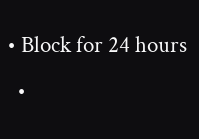• Block for 24 hours
  •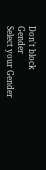Don't block
Gender
Select your Gender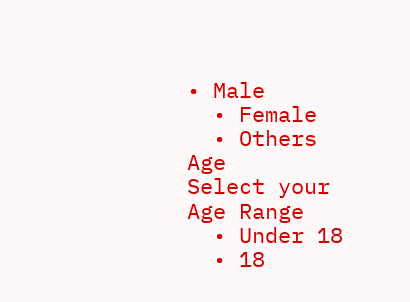• Male
  • Female
  • Others
Age
Select your Age Range
  • Under 18
  • 18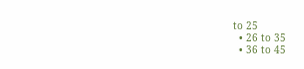to 25
  • 26 to 35
  • 36 to 45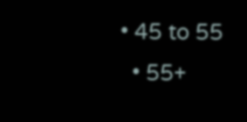• 45 to 55
  • 55+